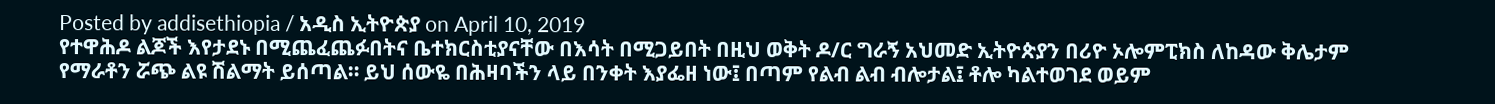Posted by addisethiopia / አዲስ ኢትዮጵያ on April 10, 2019
የተዋሕዶ ልጆች እየታደኑ በሚጨፈጨፉበትና ቤተክርስቲያናቸው በእሳት በሚጋይበት በዚህ ወቅት ዶ/ር ግራኝ አህመድ ኢትዮጵያን በሪዮ ኦሎምፒክስ ለከዳው ቅሌታም የማራቶን ሯጭ ልዩ ሽልማት ይሰጣል። ይህ ሰውዬ በሕዛባችን ላይ በንቀት እያፌዘ ነው፤ በጣም የልብ ልብ ብሎታል፤ ቶሎ ካልተወገደ ወይም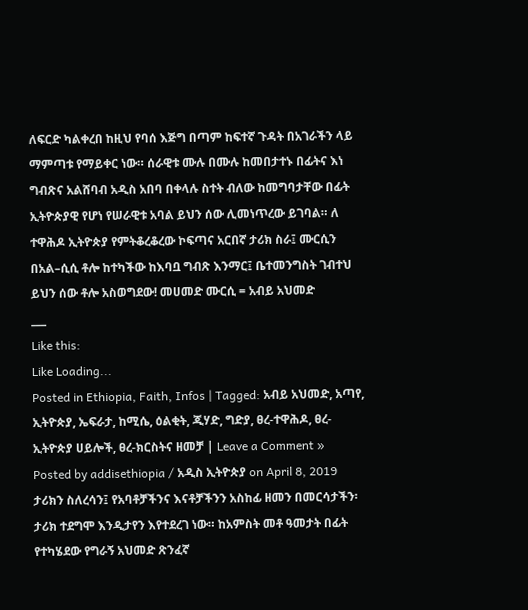ለፍርድ ካልቀረበ ከዚህ የባሰ እጅግ በጣም ከፍተኛ ጉዳት በአገራችን ላይ ማምጣቱ የማይቀር ነው። ሰራዊቱ ሙሉ በሙሉ ከመበታተኑ በፊትና እነ ግብጽና አልሸባብ አዲስ አበባ በቀላሉ ስተት ብለው ከመግባታቸው በፊት ኢትዮጵያዊ የሆነ የሠራዊቱ አባል ይህን ሰው ሊመነጥረው ይገባል። ለ ተዋሕዶ ኢትዮጵያ የምትቆረቆረው ኮፍጣና አርበኛ ታሪክ ስራ፤ ሙርሲን በአል–ሲሲ ቶሎ ከተካችው ከእባቧ ግብጽ እንማር፤ ቤተመንግስት ገብተህ ይህን ሰው ቶሎ አስወግደው! መሀመድ ሙርሲ = አብይ አህመድ
___
Like this:
Like Loading...
Posted in Ethiopia, Faith, Infos | Tagged: አብይ አህመድ, አጣየ, ኢትዮጵያ, ኤፍራታ, ከሚሴ, ዕልቂት, ጂሃድ, ግድያ, ፀረ-ተዋሕዶ, ፀረ-ኢትዮጵያ ሀይሎች, ፀረ-ክርስትና ዘመቻ | Leave a Comment »
Posted by addisethiopia / አዲስ ኢትዮጵያ on April 8, 2019
ታሪክን ስለረሳን፤ የአባቶቻችንና እናቶቻችንን አስከፊ ዘመን በመርሳታችን፡ ታሪክ ተደግሞ እንዲታየን እየተደረገ ነው። ከአምስት መቶ ዓመታት በፊት የተካሄደው የግራኝ አህመድ ጽንፈኛ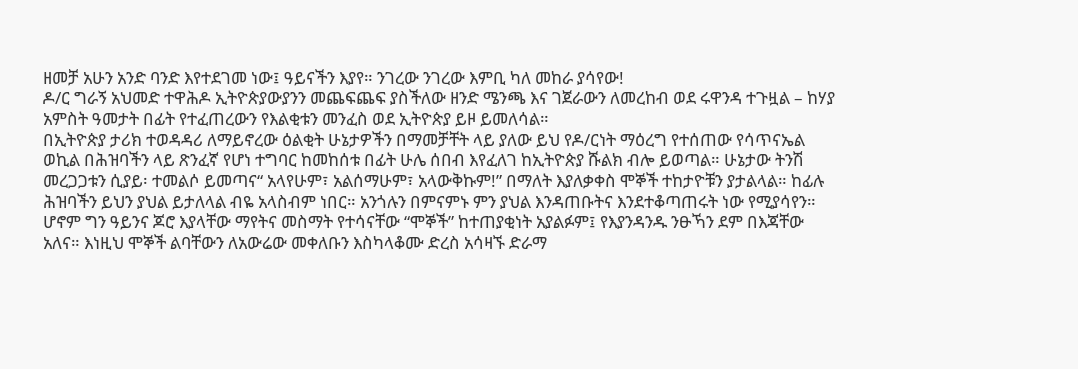ዘመቻ አሁን አንድ ባንድ እየተደገመ ነው፤ ዓይናችን እያየ። ንገረው ንገረው እምቢ ካለ መከራ ያሳየው!
ዶ/ር ግራኝ አህመድ ተዋሕዶ ኢትዮጵያውያንን መጨፍጨፍ ያስችለው ዘንድ ሜንጫ እና ገጀራውን ለመረከብ ወደ ሩዋንዳ ተጉዟል – ከሃያ አምስት ዓመታት በፊት የተፈጠረውን የእልቂቱን መንፈስ ወደ ኢትዮጵያ ይዞ ይመለሳል።
በኢትዮጵያ ታሪክ ተወዳዳሪ ለማይኖረው ዕልቂት ሁኔታዎችን በማመቻቸት ላይ ያለው ይህ የዶ/ርነት ማዕረግ የተሰጠው የሳጥናኤል ወኪል በሕዝባችን ላይ ጽንፈኛ የሆነ ተግባር ከመከሰቱ በፊት ሁሌ ሰበብ እየፈለገ ከኢትዮጵያ ሹልክ ብሎ ይወጣል። ሁኔታው ትንሽ መረጋጋቱን ሲያይ፡ ተመልሶ ይመጣና“ አላየሁም፣ አልሰማሁም፣ አላውቅኩም!” በማለት እያለቃቀስ ሞኞች ተከታዮቹን ያታልላል። ከፊሉ ሕዝባችን ይህን ያህል ይታለላል ብዬ አላስብም ነበር። አንጎሉን በምናምኑ ምን ያህል እንዳጠቡትና እንደተቆጣጠሩት ነው የሚያሳየን። ሆኖም ግን ዓይንና ጆሮ እያላቸው ማየትና መስማት የተሳናቸው “ሞኞች” ከተጠያቂነት አያልፉም፤ የእያንዳንዱ ንፁኻን ደም በእጃቸው አለና። እነዚህ ሞኞች ልባቸውን ለአውሬው መቀለቡን እስካላቆሙ ድረስ አሳዛኙ ድራማ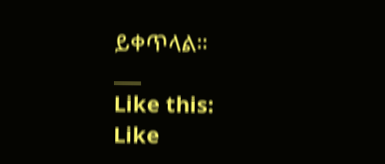ይቀጥላል።
___
Like this:
Like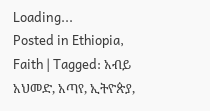Loading...
Posted in Ethiopia, Faith | Tagged: አብይ አህመድ, አጣየ, ኢትዮጵያ,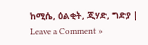ከሚሴ, ዕልቂት, ጂሃድ, ግድያ | Leave a Comment »